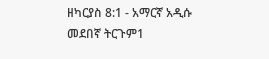ዘካርያስ 8:1 - አማርኛ አዲሱ መደበኛ ትርጉም1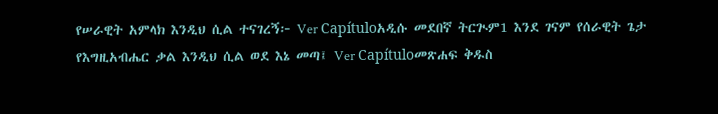የሠራዊት አምላክ እንዲህ ሲል ተናገረኝ፦ Ver Capítuloአዲሱ መደበኛ ትርጒም1 እንደ ገናም የሰራዊት ጌታ የእግዚአብሔር ቃል እንዲህ ሲል ወደ እኔ መጣ፤ Ver Capítuloመጽሐፍ ቅዱስ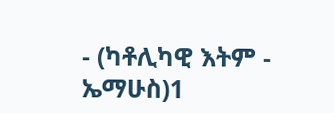- (ካቶሊካዊ እትም - ኤማሁስ)1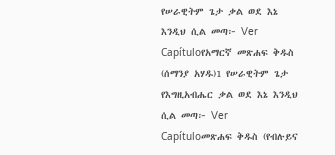የሠራዊትም ጌታ ቃል ወደ እኔ እንዲህ ሲል መጣ፦ Ver Capítuloየአማርኛ መጽሐፍ ቅዱስ (ሰማንያ አሃዱ)1 የሠራዊትም ጌታ የእግዚአብሔር ቃል ወደ እኔ እንዲህ ሲል መጣ፦ Ver Capítuloመጽሐፍ ቅዱስ (የብሉይና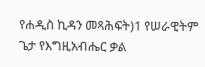የሐዲስ ኪዳን መጻሕፍት)1 የሠራዊትም ጌታ የእግዚአብሔር ቃል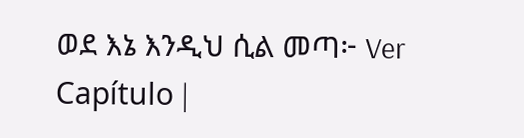ወደ እኔ እንዲህ ሲል መጣ፦ Ver Capítulo |